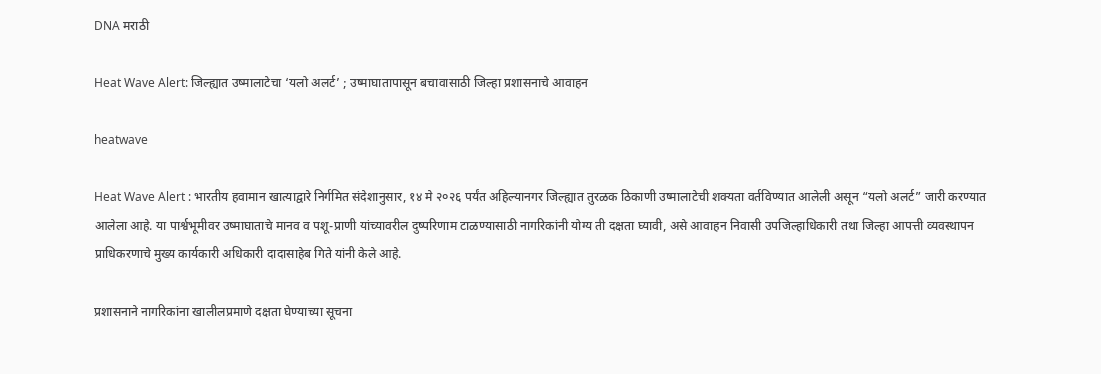DNA मराठी

Heat Wave Alert: जिल्ह्यात उष्मालाटेचा ‘यलो अलर्ट’ ; उष्माघातापासून बचावासाठी जिल्हा प्रशासनाचे आवाहन

heatwave

Heat Wave Alert : भारतीय हवामान खात्याद्वारे निर्गमित संदेशानुसार, १४ मे २०२६ पर्यंत अहिल्यानगर जिल्ह्यात तुरळक ठिकाणी उष्मालाटेची शक्यता वर्तविण्यात आलेली असून “यलो अलर्ट” जारी करण्यात आलेला आहे. या पार्श्वभूमीवर उष्माघाताचे मानव व पशू-प्राणी यांच्यावरील दुष्परिणाम टाळण्यासाठी नागरिकांनी योग्य ती दक्षता घ्यावी, असे आवाहन निवासी उपजिल्हाधिकारी तथा जिल्हा आपत्ती व्यवस्थापन प्राधिकरणाचे मुख्य कार्यकारी अधिकारी दादासाहेब गिते यांनी केले आहे.

प्रशासनाने नागरिकांना खालीलप्रमाणे दक्षता घेण्याच्या सूचना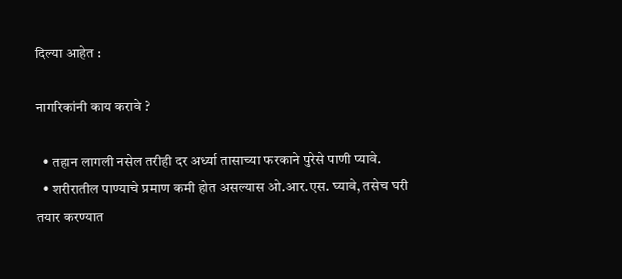दिल्या आहेत :

नागरिकांनी काय करावे ?

  • तहान लागली नसेल तरीही दर अर्ध्या तासाच्या फरकाने पुरेसे पाणी प्यावे.
  • शरीरातील पाण्याचे प्रमाण कमी होत असल्यास ओ.आर.एस. घ्यावे, तसेच घरी तयार करण्यात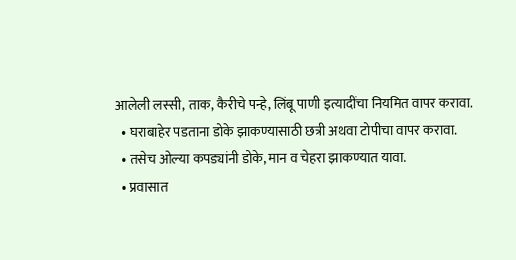आलेली लस्सी, ताक, कैरीचे पन्हे, लिंबू पाणी इत्यादींचा नियमित वापर करावा.
  • घराबाहेर पडताना डोके झाकण्यासाठी छत्री अथवा टोपीचा वापर करावा.
  • तसेच ओल्या कपड्यांनी डोके, मान व चेहरा झाकण्यात यावा.
  • प्रवासात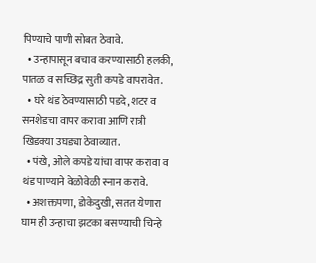पिण्याचे पाणी सोबत ठेवावे.
  • उन्हापासून बचाव करण्यासाठी हलकी, पातळ व सच्छिद्र सुती कपडे वापरावेत.
  • घरे थंड ठेवण्यासाठी पडदे, शटर व सनशेडचा वापर करावा आणि रात्री खिडक्या उघड्या ठेवाव्यात.
  • पंखे, ओले कपडे यांचा वापर करावा व थंड पाण्याने वेळोवेळी स्नान करावे.
  • अशक्तपणा, डोकेदुखी, सतत येणारा घाम ही उन्हाचा झटका बसण्याची चिन्हे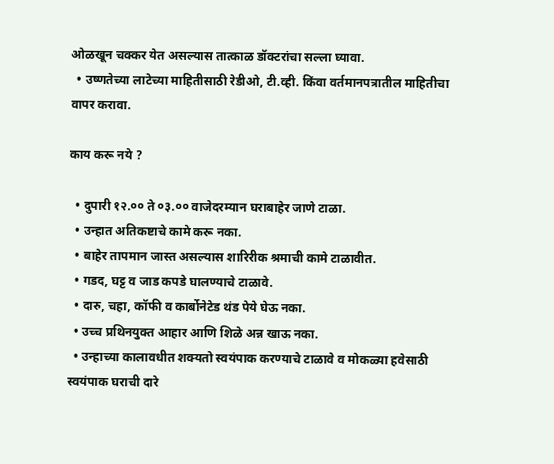ओळखून चक्कर येत असल्यास तात्काळ डॉक्टरांचा सल्ला घ्यावा.
  • उष्णतेच्या लाटेच्या माहितीसाठी रेडीओ, टी.व्ही. किंवा वर्तमानपत्रातील माहितीचा वापर करावा.

काय करू नये ?

  • दुपारी १२.०० ते ०३.०० वाजेदरम्यान घराबाहेर जाणे टाळा.
  • उन्हात अतिकष्टाचे कामे करू नका.
  • बाहेर तापमान जास्त असल्यास शारिरीक श्रमाची कामे टाळावीत.
  • गडद, घट्ट व जाड कपडे घालण्याचे टाळावे.
  • दारु, चहा, कॉफी व कार्बोनेटेड थंड पेये घेऊ नका.
  • उच्च प्रथिनयुक्त आहार आणि शिळे अन्न खाऊ नका.
  • उन्हाच्या कालावधीत शक्यतो स्वयंपाक करण्याचे टाळावे व मोकळ्या हवेसाठी स्वयंपाक घराची दारे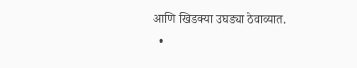आणि खिडक्या उघड्या ठेवाव्यात.
  •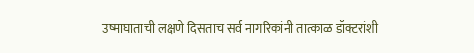उष्माघाताची लक्षणे दिसताच सर्व नागरिकांनी तात्काळ डॉक्टरांशी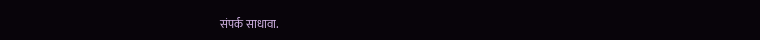संपर्क साधावा.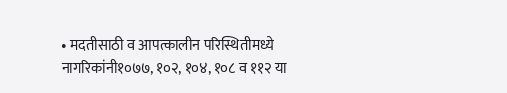• मदतीसाठी व आपत्कालीन परिस्थितीमध्ये नागरिकांनी१०७७, १०२, १०४, १०८ व ११२ या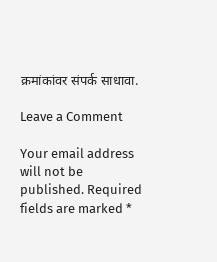क्रमांकांवर संपर्क साधावा.

Leave a Comment

Your email address will not be published. Required fields are marked *